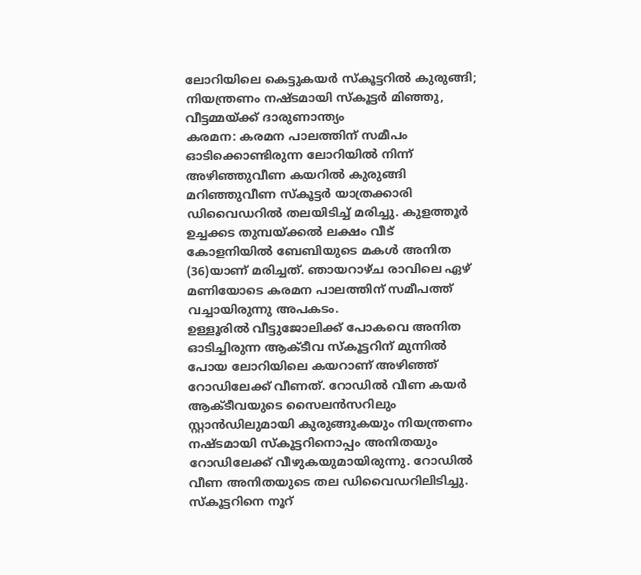ലോറിയിലെ കെട്ടുകയർ സ്കൂട്ടറിൽ കുരുങ്ങി; നിയന്ത്രണം നഷ്ടമായി സ്കൂട്ടർ മിഞ്ഞു, വീട്ടമ്മയ്ക്ക് ദാരുണാന്ത്യം
കരമന: കരമന പാലത്തിന് സമീപം ഓടിക്കൊണ്ടിരുന്ന ലോറിയിൽ നിന്ന് അഴിഞ്ഞുവീണ കയറിൽ കുരുങ്ങി മറിഞ്ഞുവീണ സ്കൂട്ടർ യാത്രക്കാരി ഡിവൈഡറിൽ തലയിടിച്ച് മരിച്ചു. കുളത്തൂർ ഉച്ചക്കട തുമ്പയ്ക്കൽ ലക്ഷം വീട് കോളനിയിൽ ബേബിയുടെ മകൾ അനിത (36)യാണ് മരിച്ചത്. ഞായറാഴ്ച രാവിലെ ഏഴ് മണിയോടെ കരമന പാലത്തിന് സമീപത്ത് വച്ചായിരുന്നു അപകടം.
ഉള്ളൂരിൽ വീട്ടുജോലിക്ക് പോകവെ അനിത ഓടിച്ചിരുന്ന ആക്ടീവ സ്കൂട്ടറിന് മുന്നിൽ പോയ ലോറിയിലെ കയറാണ് അഴിഞ്ഞ് റോഡിലേക്ക് വീണത്. റോഡിൽ വീണ കയർ ആക്ടീവയുടെ സൈലൻസറിലും സ്റ്റാൻഡിലുമായി കുരുങ്ങുകയും നിയന്ത്രണം നഷ്ടമായി സ്കൂട്ടറിനൊപ്പം അനിതയും റോഡിലേക്ക് വീഴുകയുമായിരുന്നു. റോഡിൽ വീണ അനിതയുടെ തല ഡിവൈഡറിലിടിച്ചു. സ്കൂട്ടറിനെ നൂറ്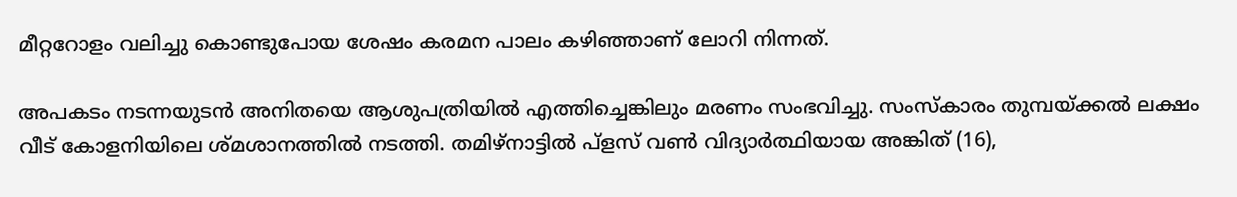മീറ്ററോളം വലിച്ചു കൊണ്ടുപോയ ശേഷം കരമന പാലം കഴിഞ്ഞാണ് ലോറി നിന്നത്.

അപകടം നടന്നയുടൻ അനിതയെ ആശുപത്രിയിൽ എത്തിച്ചെങ്കിലും മരണം സംഭവിച്ചു. സംസ്കാരം തുമ്പയ്ക്കൽ ലക്ഷം വീട് കോളനിയിലെ ശ്മശാനത്തിൽ നടത്തി. തമിഴ്നാട്ടിൽ പ്ളസ് വൺ വിദ്യാർത്ഥിയായ അങ്കിത് (16),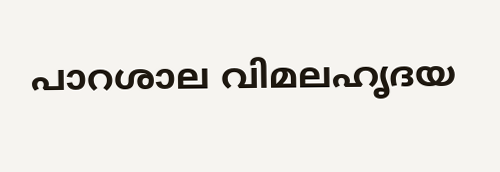പാറശാല വിമലഹൃദയ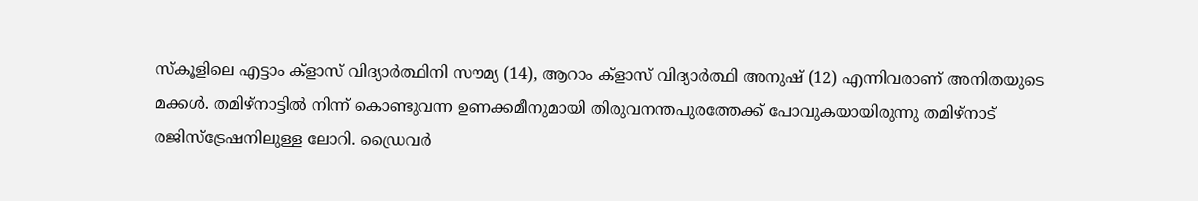സ്കൂളിലെ എട്ടാം ക്ളാസ് വിദ്യാർത്ഥിനി സൗമ്യ (14), ആറാം ക്ളാസ് വിദ്യാർത്ഥി അനുഷ് (12) എന്നിവരാണ് അനിതയുടെ മക്കൾ. തമിഴ്നാട്ടിൽ നിന്ന് കൊണ്ടുവന്ന ഉണക്കമീനുമായി തിരുവനന്തപുരത്തേക്ക് പോവുകയായിരുന്നു തമിഴ്നാട് രജിസ്ട്രേഷനിലുള്ള ലോറി. ഡ്രൈവർ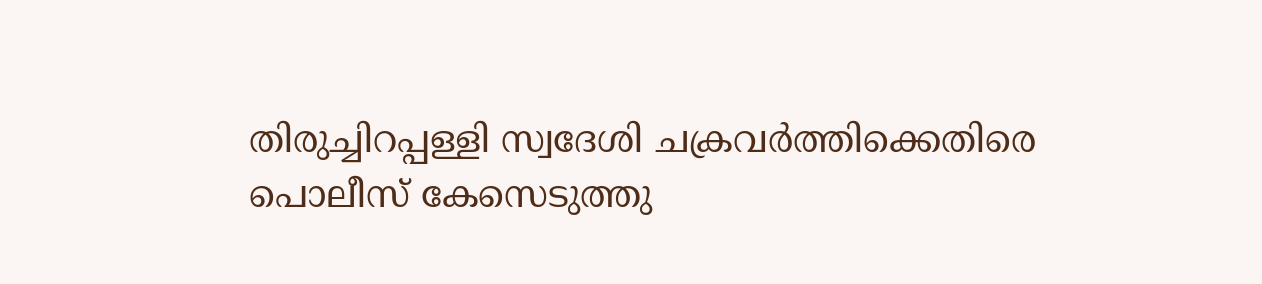തിരുച്ചിറപ്പള്ളി സ്വദേശി ചക്രവർത്തിക്കെതിരെ പൊലീസ് കേസെടുത്തു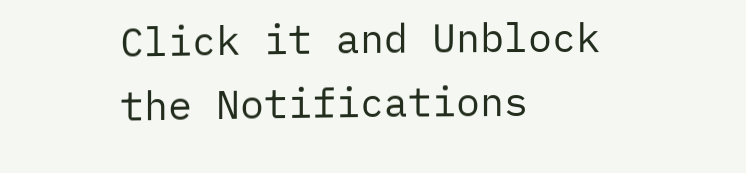Click it and Unblock the Notifications